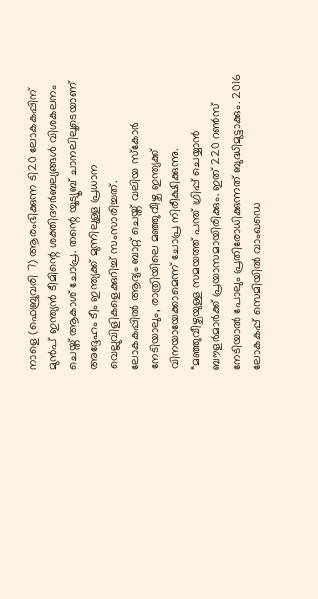നാളെ (ഫെബ്രുവരി 7) ആരംഭിക്കുന്ന ടി20 ലോകകപ്പിന് മുൻപ് ഇന്ത്യൻ ടീമിന്റെ ശക്തിദൗർബല്യങ്ങൾ വിശകലനം ചെയ്ത് ആകാശ് ചോപ്ര. തന്റെ യൂട്യൂബ് ചാനലിലൂടെയാണ് അദ്ദേഹം ടീം ഇന്ത്യക്ക് മുന്നിലുള്ള പ്രധാന വെല്ലുവിളികളെക്കുറിച്ച് സംസാരിച്ചത്.
ലോകകപ്പിൽ ആദ്യം ബാറ്റ് ചെയ്ത് വലിയ സ്കോർ നേടിയാലും, രാത്രിയിലെ മഞ്ഞുവീഴ്ച ഇന്ത്യക്ക് വിനയായേക്കാമെന്ന് ചോപ്ര നിരീക്ഷിക്കുന്നു. “മഞ്ഞുവീഴ്ചയുള്ള സമയത്ത് പന്ത് ഗ്രിപ്പ് ചെയ്യാൻ ബൗളർമാർക്ക് പ്രയാസമായിരിക്കും. ഇത് 220 റൺസ് നേടിയാൽ പോലും പ്രതിരോധിക്കുന്നത് ബുദ്ധിമുട്ടാക്കും. 2016 ലോകകപ്പ് സെമിയിൽ വാംഖഡെ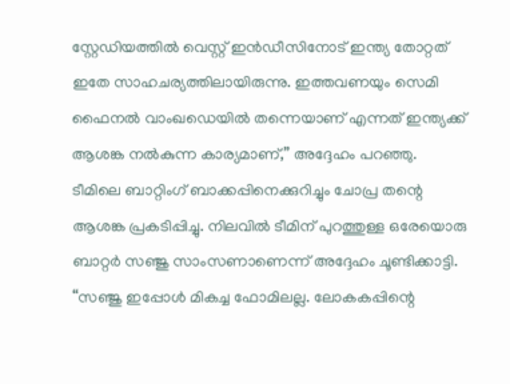സ്റ്റേഡിയത്തിൽ വെസ്റ്റ് ഇൻഡീസിനോട് ഇന്ത്യ തോറ്റത് ഇതേ സാഹചര്യത്തിലായിരുന്നു. ഇത്തവണയും സെമി ഫൈനൽ വാംഖഡെയിൽ തന്നെയാണ് എന്നത് ഇന്ത്യക്ക് ആശങ്ക നൽകുന്ന കാര്യമാണ്,” അദ്ദേഹം പറഞ്ഞു.
ടീമിലെ ബാറ്റിംഗ് ബാക്കപ്പിനെക്കുറിച്ചും ചോപ്ര തന്റെ ആശങ്ക പ്രകടിപ്പിച്ചു. നിലവിൽ ടീമിന് പുറത്തുള്ള ഒരേയൊരു ബാറ്റർ സഞ്ജു സാംസണാണെന്ന് അദ്ദേഹം ചൂണ്ടിക്കാട്ടി. “സഞ്ജു ഇപ്പോൾ മികച്ച ഫോമിലല്ല. ലോകകപ്പിന്റെ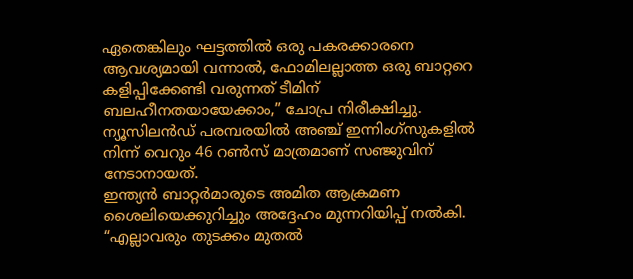ഏതെങ്കിലും ഘട്ടത്തിൽ ഒരു പകരക്കാരനെ ആവശ്യമായി വന്നാൽ, ഫോമിലല്ലാത്ത ഒരു ബാറ്ററെ കളിപ്പിക്കേണ്ടി വരുന്നത് ടീമിന് ബലഹീനതയായേക്കാം,” ചോപ്ര നിരീക്ഷിച്ചു. ന്യൂസിലൻഡ് പരമ്പരയിൽ അഞ്ച് ഇന്നിംഗ്സുകളിൽ നിന്ന് വെറും 46 റൺസ് മാത്രമാണ് സഞ്ജുവിന് നേടാനായത്.
ഇന്ത്യൻ ബാറ്റർമാരുടെ അമിത ആക്രമണ ശൈലിയെക്കുറിച്ചും അദ്ദേഹം മുന്നറിയിപ്പ് നൽകി. “എല്ലാവരും തുടക്കം മുതൽ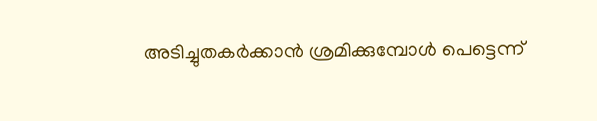അടിച്ചുതകർക്കാൻ ശ്രമിക്കുമ്പോൾ പെട്ടെന്ന്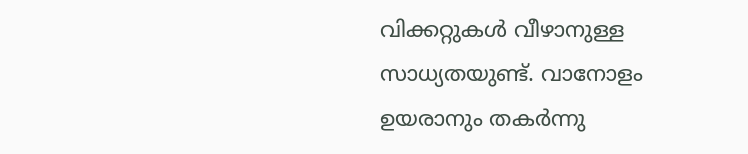വിക്കറ്റുകൾ വീഴാനുള്ള സാധ്യതയുണ്ട്. വാനോളം ഉയരാനും തകർന്നു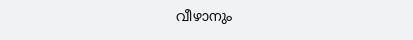വീഴാനും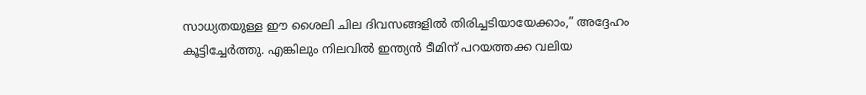സാധ്യതയുള്ള ഈ ശൈലി ചില ദിവസങ്ങളിൽ തിരിച്ചടിയായേക്കാം,” അദ്ദേഹം കൂട്ടിച്ചേർത്തു. എങ്കിലും നിലവിൽ ഇന്ത്യൻ ടീമിന് പറയത്തക്ക വലിയ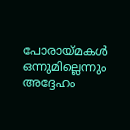പോരായ്മകൾ ഒന്നുമില്ലെന്നും അദ്ദേഹം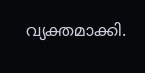വ്യക്തമാക്കി.